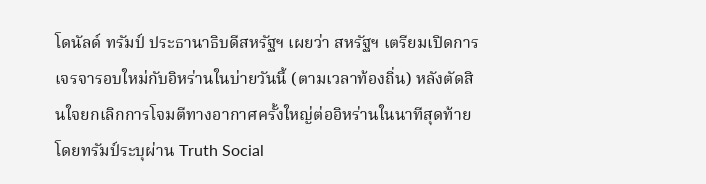โดนัลด์ ทรัมป์ ประธานาธิบดีสหรัฐฯ เผยว่า สหรัฐฯ เตรียมเปิดการเจรจารอบใหม่กับอิหร่านในบ่ายวันนี้ (ตามเวลาท้องถิ่น) หลังตัดสินใจยกเลิกการโจมตีทางอากาศครั้งใหญ่ต่ออิหร่านในนาทีสุดท้าย โดยทรัมป์ระบุผ่าน Truth Social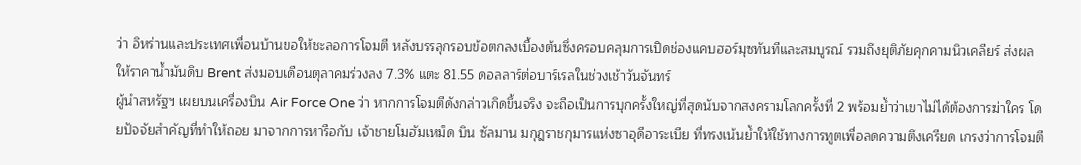ว่า อิหร่านและประเทศเพื่อนบ้านขอให้ชะลอการโจมตี หลังบรรลุกรอบข้อตกลงเบื้องต้นซึ่งครอบคลุมการเปิดช่องแคบฮอร์มุซทันทีและสมบูรณ์ รวมถึงยุติภัยคุกคามนิวเคลียร์ ส่งผลให้ราคาน้ำมันดิบ Brent ส่งมอบเดือนตุลาคมร่วงลง 7.3% แตะ 81.55 ดอลลาร์ต่อบาร์เรลในช่วงเช้าวันจันทร์
ผู้นำสหรัฐฯ เผยบนเครื่องบิน Air Force One ว่า หากการโจมตีดังกล่าวเกิดขึ้นจริง จะถือเป็นการบุกครั้งใหญ่ที่สุดนับจากสงครามโลกครั้งที่ 2 พร้อมย้ำว่าเขาไม่ได้ต้องการฆ่าใคร โดยปัจจัยสำคัญที่ทำให้ถอย มาจากการหารือกับ เจ้าชายโมฮัมเหม็ด บิน ซัลมาน มกุฎราชกุมารแห่งซาอุดีอาระเบีย ที่ทรงเน้นย้ำให้ใช้ทางการทูตเพื่อลดความตึงเครียด เกรงว่าการโจมตี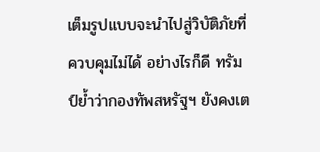เต็มรูปแบบจะนำไปสู่วิบัติภัยที่ควบคุมไม่ได้ อย่างไรก็ดี ทรัมป์ย้ำว่ากองทัพสหรัฐฯ ยังคงเต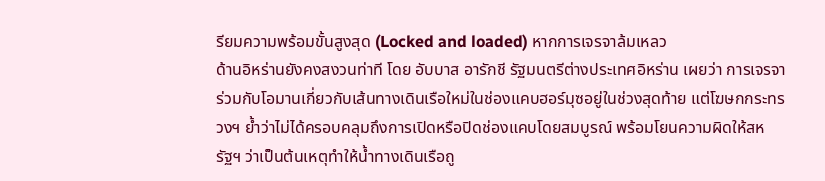รียมความพร้อมขั้นสูงสุด (Locked and loaded) หากการเจรจาล้มเหลว
ด้านอิหร่านยังคงสงวนท่าที โดย อับบาส อารักชี รัฐมนตรีต่างประเทศอิหร่าน เผยว่า การเจรจาร่วมกับโอมานเกี่ยวกับเส้นทางเดินเรือใหม่ในช่องแคบฮอร์มุซอยู่ในช่วงสุดท้าย แต่โฆษกกระทรวงฯ ย้ำว่าไม่ได้ครอบคลุมถึงการเปิดหรือปิดช่องแคบโดยสมบูรณ์ พร้อมโยนความผิดให้สหรัฐฯ ว่าเป็นต้นเหตุทำให้น้ำทางเดินเรือถู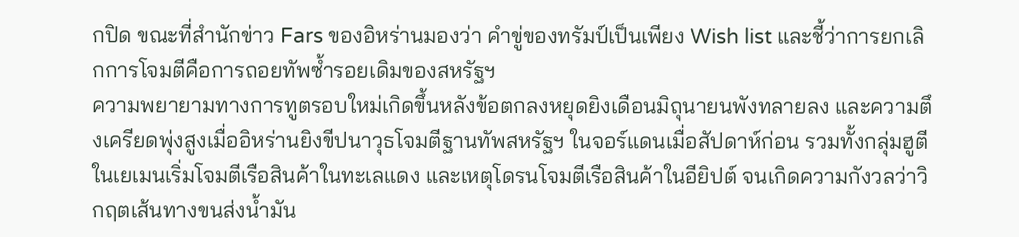กปิด ขณะที่สำนักข่าว Fars ของอิหร่านมองว่า คำขู่ของทรัมป์เป็นเพียง Wish list และชี้ว่าการยกเลิกการโจมตีคือการถอยทัพซ้ำรอยเดิมของสหรัฐฯ
ความพยายามทางการทูตรอบใหม่เกิดขึ้นหลังข้อตกลงหยุดยิงเดือนมิถุนายนพังทลายลง และความตึงเครียดพุ่งสูงเมื่ออิหร่านยิงขีปนาวุธโจมตีฐานทัพสหรัฐฯ ในจอร์แดนเมื่อสัปดาห์ก่อน รวมทั้งกลุ่มฮูตีในเยเมนเริ่มโจมตีเรือสินค้าในทะเลแดง และเหตุโดรนโจมตีเรือสินค้าในอียิปต์ จนเกิดความกังวลว่าวิกฤตเส้นทางขนส่งน้ำมัน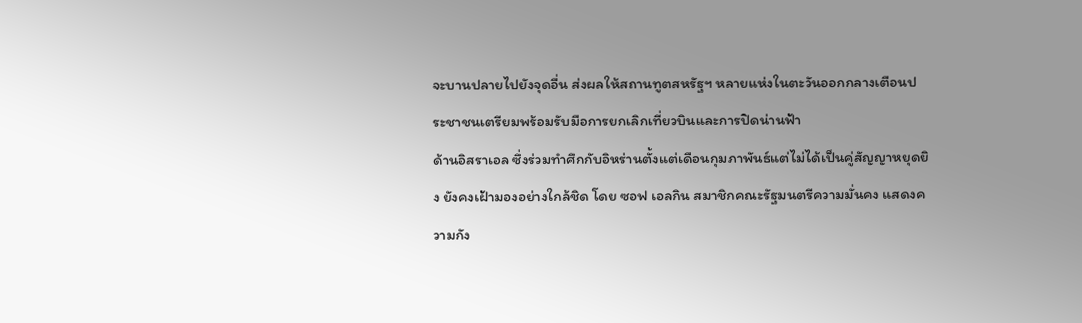จะบานปลายไปยังจุดอื่น ส่งผลให้สถานทูตสหรัฐฯ หลายแห่งในตะวันออกกลางเตือนประชาชนเตรียมพร้อมรับมือการยกเลิกเที่ยวบินและการปิดน่านฟ้า
ด้านอิสราเอล ซึ่งร่วมทำศึกกับอิหร่านตั้งแต่เดือนกุมภาพันธ์แต่ไม่ได้เป็นคู่สัญญาหยุดยิง ยังคงเฝ้ามองอย่างใกล้ชิด โดย ซอฟ เอลกิน สมาชิกคณะรัฐมนตรีความมั่นคง แสดงความกัง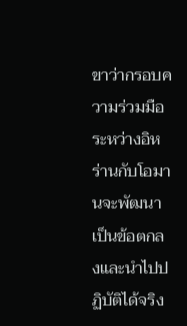ขาว่ากรอบความร่วมมือระหว่างอิหร่านกับโอมานจะพัฒนาเป็นข้อตกลงและนำไปปฏิบัติได้จริง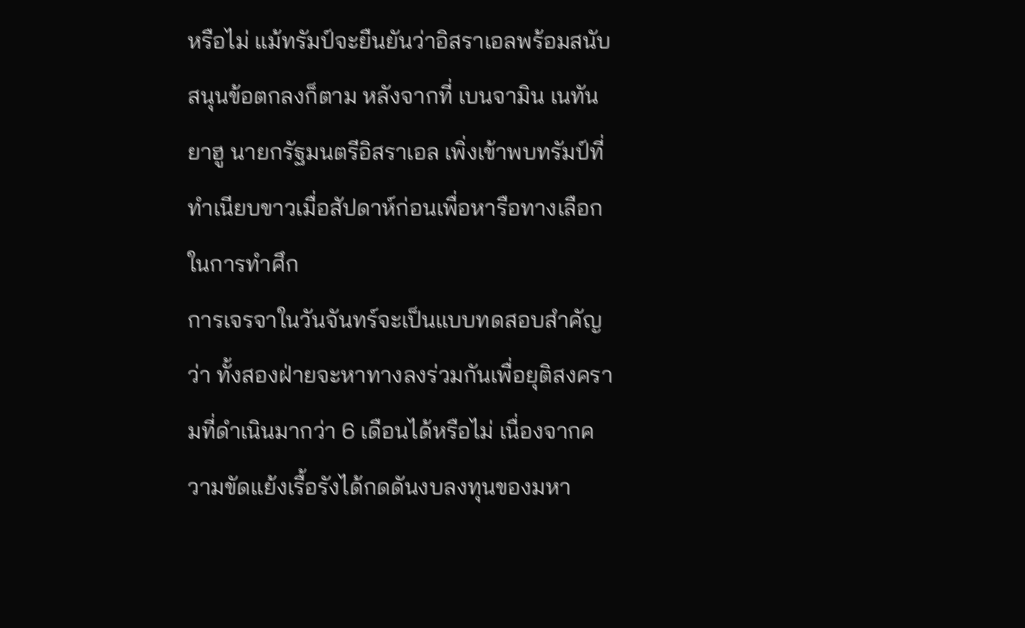หรือไม่ แม้ทรัมป์จะยืนยันว่าอิสราเอลพร้อมสนับสนุนข้อตกลงก็ตาม หลังจากที่ เบนจามิน เนทันยาฮู นายกรัฐมนตรีอิสราเอล เพิ่งเข้าพบทรัมป์ที่ทำเนียบขาวเมื่อสัปดาห์ก่อนเพื่อหารือทางเลือกในการทำศึก
การเจรจาในวันจันทร์จะเป็นแบบทดสอบสำคัญว่า ทั้งสองฝ่ายจะหาทางลงร่วมกันเพื่อยุติสงครามที่ดำเนินมากว่า 6 เดือนได้หรือไม่ เนื่องจากความขัดแย้งเรื้อรังได้กดดันงบลงทุนของมหา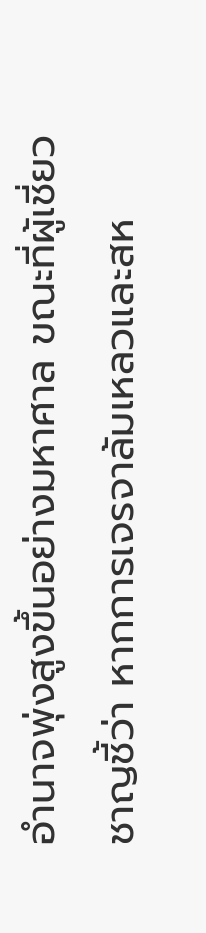อำนาจพุ่งสูงขึ้นอย่างมหาศาล ขณะที่ผู้เชี่ยวชาญชี้ว่า หากการเจรจาล้มเหลวและสห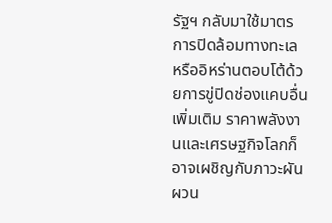รัฐฯ กลับมาใช้มาตรการปิดล้อมทางทะเล หรืออิหร่านตอบโต้ด้วยการขู่ปิดช่องแคบอื่นเพิ่มเติม ราคาพลังงานและเศรษฐกิจโลกก็อาจเผชิญกับภาวะผันผวน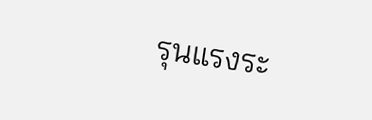รุนแรงระ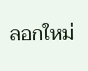ลอกใหม่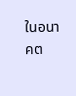ในอนาคต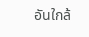อันใกล้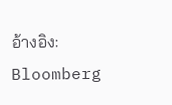อ้างอิง: Bloomberg